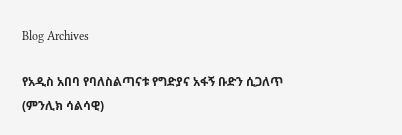Blog Archives

የአዲስ አበባ የባለስልጣናቱ የግድያና አፋኝ ቡድን ሲጋለጥ (ምንሊክ ሳልሳዊ)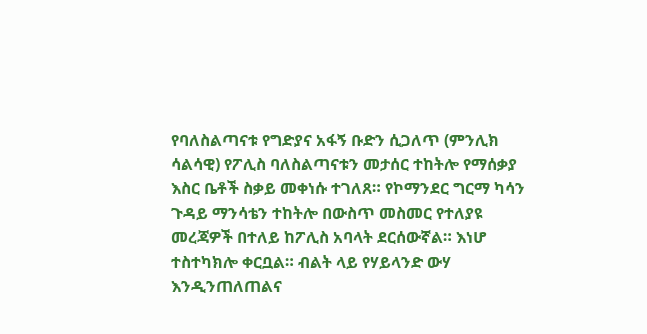የባለስልጣናቱ የግድያና አፋኝ ቡድን ሲጋለጥ (ምንሊክ ሳልሳዊ) የፖሊስ ባለስልጣናቱን መታሰር ተከትሎ የማሰቃያ እስር ቤቶች ስቃይ መቀነሱ ተገለጸ። የኮማንደር ግርማ ካሳን ጉዳይ ማንሳቴን ተከትሎ በውስጥ መስመር የተለያዩ መረጃዎች በተለይ ከፖሊስ አባላት ደርሰውኛል። እነሆ ተስተካክሎ ቀርቧል። ብልት ላይ የሃይላንድ ውሃ እንዲንጠለጠልና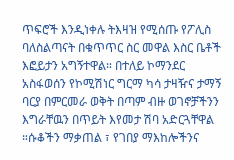ጥፍሮች እንዲነቀሉ ትእዛዝ የሚሰጡ የፖሊስ ባለስልጣናት በቁጥጥር ስር መዋል እስር ቤቶች እፎይታን አግኝተዋል። በተለይ ኮማንደር አስፋወሰን የኮሚሽነር ግርማ ካሳ ታዛዥና ታማኝ ባርያ በምርመራ ወቅት በጣም ብዙ ወገኖቻችንን እግራቸዉን በጥይት እየመታ ሽባ አድርጓቸዋል ።ሱቆችን ማቃጠል ፣ የገበያ ማእከሎችንና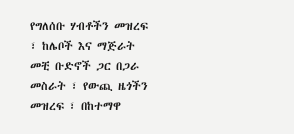የግለሰቡ ሃብቶችን መዝረፍ ፣ ከሌቦች እና ማጅራት መቺ ቡድኖች ጋር በጋራ መስራት ፣ የውጪ ዜጎችን መዝረፍ ፣ በከተማዋ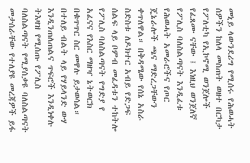መኒይ ላውንደሪግ የሚሰሩ የሕወሓት ሰዎችን ከለላ መስጠት ወዘተ በርካታ የፖለቲካ የኢኮኖሚ ወንጀሎች የፈጸሙ ናቸው ፤ እነዚህ ወንጀለኛ የፖሊስ ባለስልጣናት እንዲፈቱ የሕወሓት አመራሮችና የጦር ጄኔራሎች ጫና ማድረጋቸውን ቀጥለዋል። በቅዳሜው የሰኔ አስራ ስድስቱ ለዶክተር አብይ የድጋፍ ሰልፍ ላይ ቦምብ መፈዳቱን ተከትሎ የፖሊስ ባለስልጣናት የግድያ የ አፈናና የእስር ማዘዣ ኔትወርክ በቁጥጥር ስር መዋሉ ይታወሳል። በተለይ ብልት ላይ የሃይላንድ ውሃ እንዲንጠለጠልና ጥፍሮች እንዲነቀሉ ትእዛዝ የሚሰጡ የፖሊስ ባለስልጣናት የሚያሰቃዩ ባለስልጣናት መታሰራቸው የተለያዩ መረጃዎች ይፋ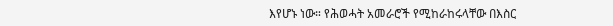እየሆኑ ነው። የሕወሓት አመራሮች የሚከራከሩላቸው በእስር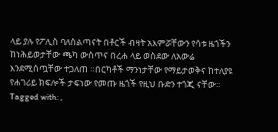ላይ ያሉ የፖሊስ ባለስልጣናት በቶርች ብዛት አእምሯቸውን የሳቱ ዜጎችን ከነሕይወታቸው ጫካ ውስጥና በረሐ ላይ ወስደው ለአውሬ እንደሚሰጧቸው ተጋለጠ ።በርካቶች ማንነታቸው የማይታወቅና ከተለያዩ የሐገሪይ ክፍሎች ታፍነው የመጡ ዜጎች የዚህ ቡድን ተጎጂ ናቸው።
Tagged with: ,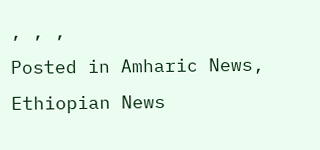, , ,
Posted in Amharic News, Ethiopian News